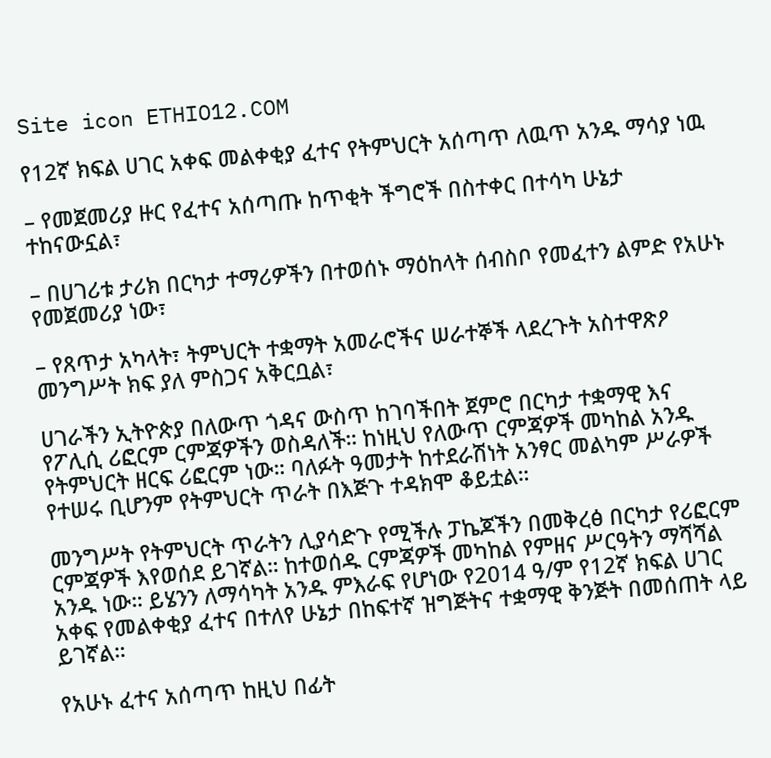Site icon ETHIO12.COM

የ12ኛ ክፍል ሀገር አቀፍ መልቀቂያ ፈተና የትምህርት አሰጣጥ ለዉጥ አንዱ ማሳያ ነዉ

– የመጀመሪያ ዙር የፈተና አሰጣጡ ከጥቂት ችግሮች በስተቀር በተሳካ ሁኔታ ተከናውኗል፣

– በሀገሪቱ ታሪክ በርካታ ተማሪዎችን በተወሰኑ ማዕከላት ሰብስቦ የመፈተን ልምድ የአሁኑ የመጀመሪያ ነው፣

– የጸጥታ አካላት፣ ትምህርት ተቋማት አመራሮችና ሠራተኞች ላደረጉት አስተዋጽዖ መንግሥት ክፍ ያለ ምስጋና አቅርቧል፣

ሀገራችን ኢትዮጵያ በለውጥ ጎዳና ውስጥ ከገባችበት ጀምሮ በርካታ ተቋማዊ እና የፖሊሲ ሪፎርም ርምጃዎችን ወስዳለች። ከነዚህ የለውጥ ርምጃዎች መካከል አንዱ የትምህርት ዘርፍ ሪፎርም ነው። ባለፉት ዓመታት ከተደራሽነት አንፃር መልካም ሥራዎች የተሠሩ ቢሆንም የትምህርት ጥራት በእጅጉ ተዳክሞ ቆይቷል።

መንግሥት የትምህርት ጥራትን ሊያሳድጉ የሚችሉ ፓኬጆችን በመቅረፅ በርካታ የሪፎርም ርምጃዎች እየወሰደ ይገኛል። ከተወሰዱ ርምጃዎች መካከል የምዘና ሥርዓትን ማሻሻል አንዱ ነው። ይሄንን ለማሳካት አንዱ ምእራፍ የሆነው የ2014 ዓ/ም የ12ኛ ክፍል ሀገር አቀፍ የመልቀቂያ ፈተና በተለየ ሁኔታ በከፍተኛ ዝግጅትና ተቋማዊ ቅንጅት በመሰጠት ላይ ይገኛል።

የአሁኑ ፈተና አሰጣጥ ከዚህ በፊት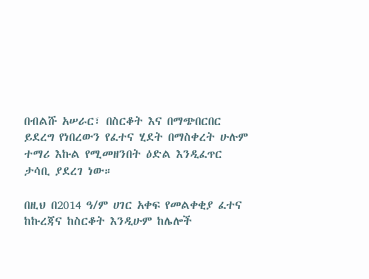በብልሹ አሠራር፣ በስርቆት እና በማጭበርበር ይደረግ የነበረውን የፈተና ሂደት በማስቀረት ሁሉም ተማሪ እኩል የሚመዘንበት ዕድል እንዲፈጥር ታሳቢ ያደረገ ነው።

በዚህ በ2014 ዓ/ም ሀገር አቀፍ የመልቀቂያ ፈተና ከኩረጃና ከስርቆት እንዲሁም ከሌሎች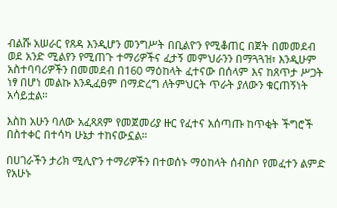ብልሹ አሠራር የጸዳ እንዲሆን መንግሥት በቢልዮን የሚቆጠር በጀት በመመደብ ወደ አንድ ሚልየን የሚጠጉ ተማሪዎችና ፈታኝ መምህራንን በማጓጓዝ፣ እንዲሁም አስተባባሪዎችን በመመደብ በ160 ማዕከላት ፈተናው በሰላም እና ከጸጥታ ሥጋት ነፃ በሆነ መልኩ እንዲፈፀም በማድረግ ለትምህርት ጥራት ያለውን ቁርጠኝነት አሳይቷል።

እስከ አሁን ባለው አፈጻጸም የመጀመሪያ ዙር የፈተና አሰጣጡ ከጥቂት ችግሮች በስተቀር በተሳካ ሁኔታ ተከናውኗል።

በሀገራችን ታሪክ ሚሊዮን ተማሪዎችን በተወሰኑ ማዕከላት ሰብስቦ የመፈተን ልምድ የአሁኑ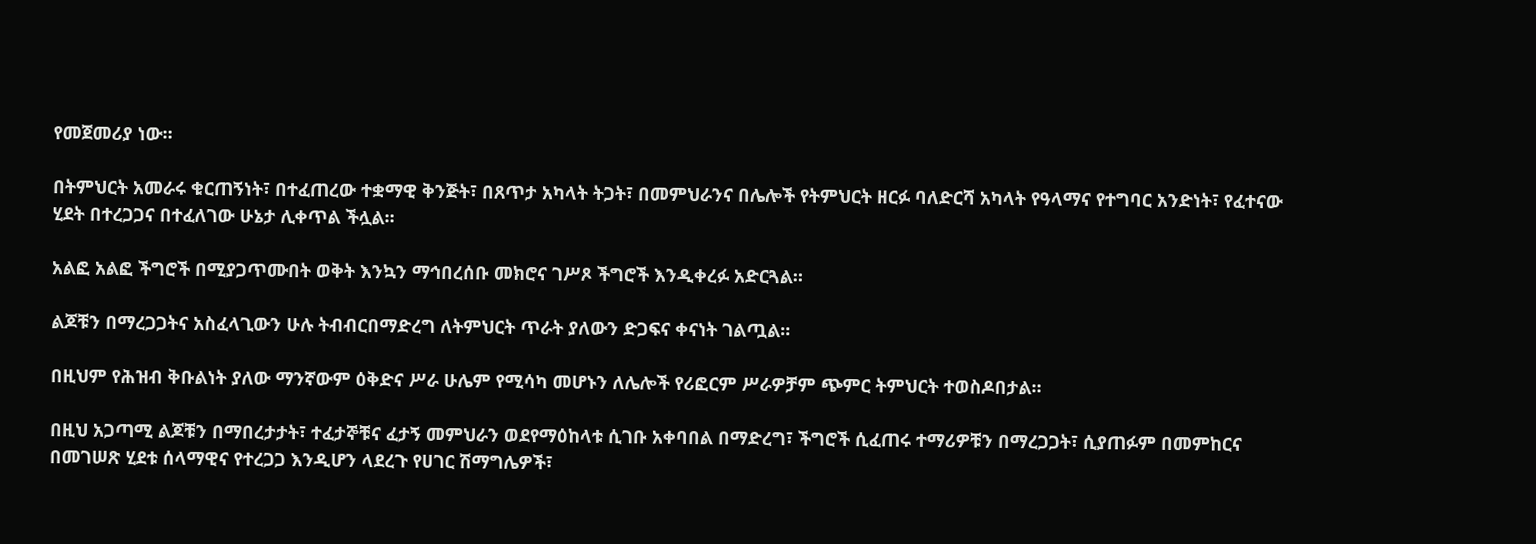የመጀመሪያ ነው።

በትምህርት አመራሩ ቁርጠኝነት፣ በተፈጠረው ተቋማዊ ቅንጅት፣ በጸጥታ አካላት ትጋት፣ በመምህራንና በሌሎች የትምህርት ዘርፉ ባለድርሻ አካላት የዓላማና የተግባር አንድነት፣ የፈተናው ሂደት በተረጋጋና በተፈለገው ሁኔታ ሊቀጥል ችሏል።

አልፎ አልፎ ችግሮች በሚያጋጥሙበት ወቅት እንኳን ማኅበረሰቡ መክሮና ገሥጾ ችግሮች እንዲቀረፉ አድርጓል።

ልጆቹን በማረጋጋትና አስፈላጊውን ሁሉ ትብብርበማድረግ ለትምህርት ጥራት ያለውን ድጋፍና ቀናነት ገልጧል።

በዚህም የሕዝብ ቅቡልነት ያለው ማንኛውም ዕቅድና ሥራ ሁሌም የሚሳካ መሆኑን ለሌሎች የሪፎርም ሥራዎቻም ጭምር ትምህርት ተወስዶበታል።

በዚህ አጋጣሚ ልጆቹን በማበረታታት፣ ተፈታኞቹና ፈታኝ መምህራን ወደየማዕከላቱ ሲገቡ አቀባበል በማድረግ፣ ችግሮች ሲፈጠሩ ተማሪዎቹን በማረጋጋት፣ ሲያጠፉም በመምከርና በመገሠጽ ሂደቱ ሰላማዊና የተረጋጋ እንዲሆን ላደረጉ የሀገር ሽማግሌዎች፣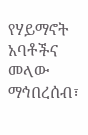የሃይማኖት አባቶችና መላው ማኅበረሰብ፣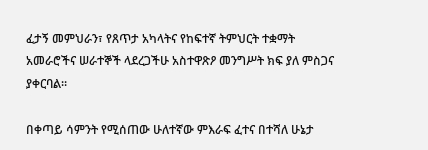ፈታኝ መምህራን፣ የጸጥታ አካላትና የከፍተኛ ትምህርት ተቋማት አመራሮችና ሠራተኞች ላደረጋችሁ አስተዋጽዖ መንግሥት ክፍ ያለ ምስጋና ያቀርባል።

በቀጣይ ሳምንት የሚሰጠው ሁለተኛው ምእራፍ ፈተና በተሻለ ሁኔታ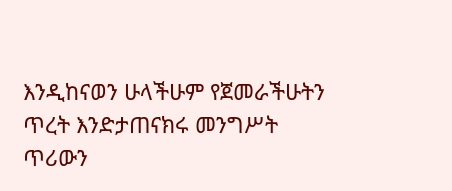እንዲከናወን ሁላችሁም የጀመራችሁትን ጥረት እንድታጠናክሩ መንግሥት ጥሪውን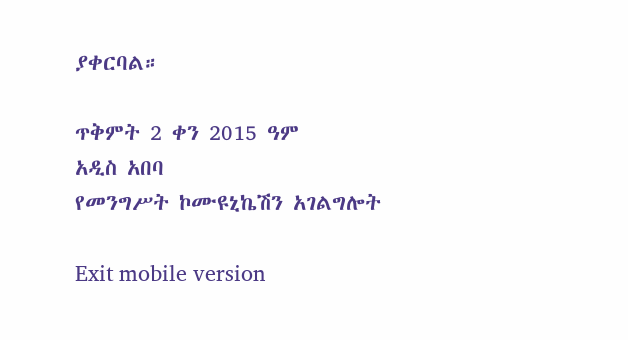ያቀርባል።

ጥቅምት 2 ቀን 2015 ዓም
አዲስ አበባ
የመንግሥት ኮሙዩኒኬሽን አገልግሎት

Exit mobile version